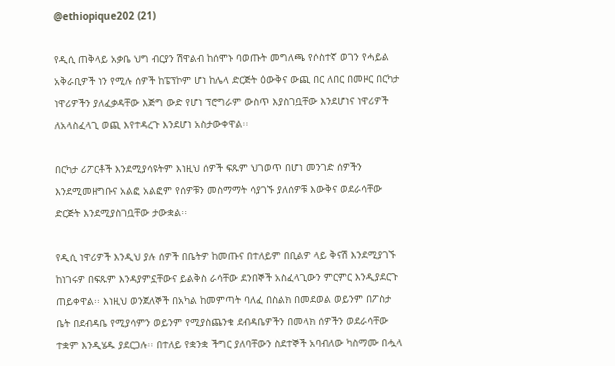@ethiopique202 (21)

የዲሲ ጠቅላይ አቃቤ ህግ ብርያን ሽዋልብ ከሰሞኑ ባወጡት መግለጫ የሶስተኛ ወገን የሓይል አቅራቢዎች ነን የሚሉ ሰዎች ከፔፕኮም ሆነ ከሌላ ድርጅት ዕውቅና ውጪ በር ለበር በመዞር በርካታ ነዋሪዎችን ያለፈቃዳቸው እጅግ ውድ የሆነ ፕሮግራም ውስጥ እያስገቧቸው እንደሆነና ነዋሪዎች ለአላስፈላጊ ወጪ እየተዳረጉ እንደሆነ አስታውቀዋል፡፡

በርካታ ሪፖርቶች እንደሚያሳዩትም እነዚህ ሰዎች ፍጹም ህገወጥ በሆነ መንገድ ሰዎችን እንደሚመዘግቡና አልፎ አልፎም የሰዎቹን መስማማት ሳያገኙ ያለሰዎቹ እውቅና ወደራሳቸው ድርጅት እንደሚያስገቧቸው ታውቋል፡፡

የዲሲ ነዋሪዎች እንዲህ ያሉ ሰዎች በቤትዎ ከመጡና በተለይም በቢልዎ ላይ ቅናሽ እንደሚያገኙ ከነገሩዎ በፍጹም እንዳያምኗቸውና ይልቅስ ራሳቸው ደንበኞች አስፈላጊውን ምርምር እንዲያደርጉ ጠይቀዋል፡፡ እነዚህ ወንጀለኞች በአካል ከመምጣት ባለፈ በስልክ በመደወል ወይንም በፖስታ ቤት በደብዳቤ የሚያሳምን ወይንም የሚያስጨንቁ ደብዳቤዎችን በመላክ ሰዎችን ወደራሳቸው ተቋም እንዲሄዱ ያደርጋሉ፡፡ በተለይ የቋንቋ ችግር ያለባቸውን ስደተኞች አባብለው ካስማሙ በሗላ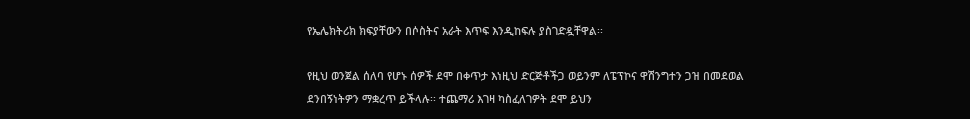የኤሌክትሪክ ክፍያቸውን በሶስትና አራት እጥፍ እንዲከፍሉ ያስገድዷቸዋል፡፡

የዚህ ወንጀል ሰለባ የሆኑ ሰዎች ደሞ በቀጥታ እነዚህ ድርጅቶችጋ ወይንም ለፔፕኮና ዋሽንግተን ጋዝ በመደወል ደንበኝነትዎን ማቋረጥ ይችላሉ፡፡ ተጨማሪ እገዛ ካስፈለገዎት ደሞ ይህን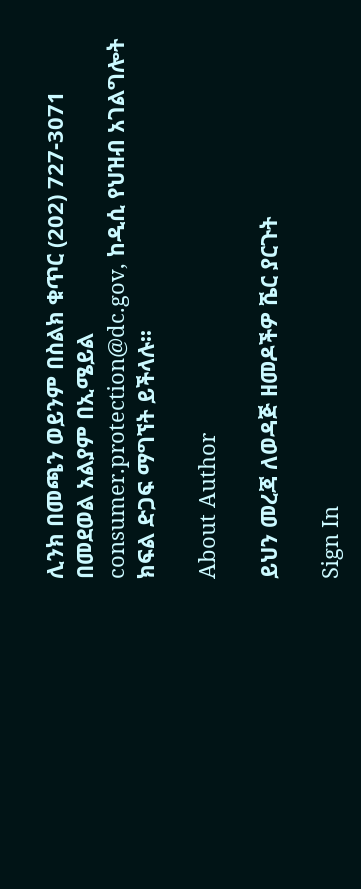ሊንክ በመጫን ወይንም በስልክ ቁጥር (202) 727-3071 በመደወል አልያም በኢሜይል consumer.protection@dc.gov, ከዲሲ የህዝብ አገልግሎት ክፍል ድጋፍ ማግኘት ይችላሉ፡፡

About Author

ይህን መረጃ ለወዳጅ ዘመዶችዎ ሼር ያርጉት

Sign In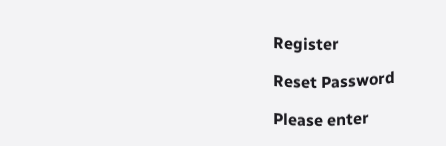Register

Reset Password

Please enter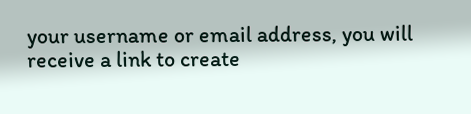your username or email address, you will receive a link to create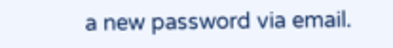a new password via email.